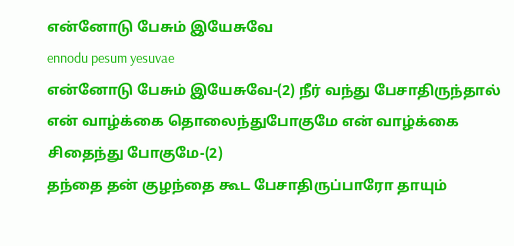என்னோடு பேசும் இயேசுவே
ennodu pesum yesuvae
என்னோடு பேசும் இயேசுவே-(2) நீர் வந்து பேசாதிருந்தால் என் வாழ்க்கை தொலைந்துபோகுமே என் வாழ்க்கை சிதைந்து போகுமே-(2)
தந்தை தன் குழந்தை கூட பேசாதிருப்பாரோ தாயும்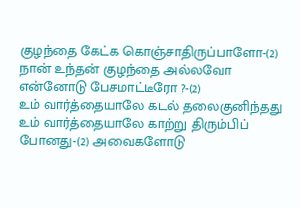குழந்தை கேட்க கொஞ்சாதிருப்பாளோ-(2) நான் உந்தன் குழந்தை அல்லவோ என்னோடு பேசமாட்டீரோ ?-(2)
உம் வார்த்தையாலே கடல் தலைகுனிந்தது உம் வார்த்தையாலே காற்று திரும்பிப் போனது-(2) அவைகளோடு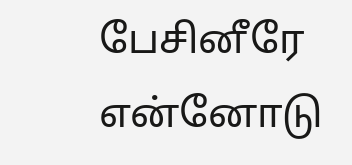பேசினீரே என்னோடு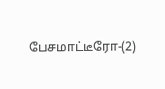பேசமாட்டீரோ-(2)